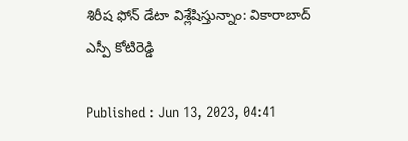శిరీష ఫోన్ డేటా విశ్లేషిస్తున్నాం: వికారాబాద్ ఎస్పీ కోటిరెడ్డి

Published : Jun 13, 2023, 04:41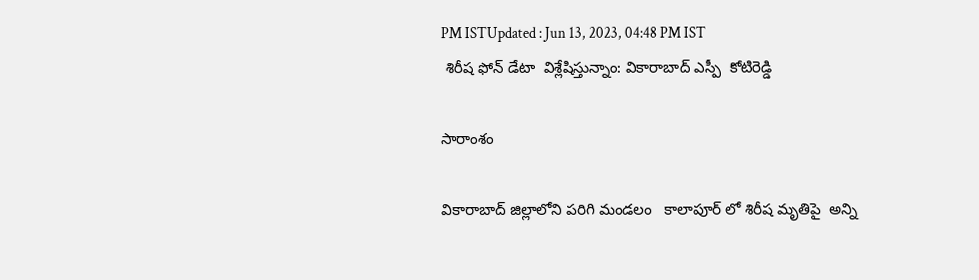PM ISTUpdated : Jun 13, 2023, 04:48 PM IST
 శిరీష ఫోన్ డేటా  విశ్లేషిస్తున్నాం: వికారాబాద్ ఎస్పీ  కోటిరెడ్డి

సారాంశం

వికారాబాద్ జిల్లాలోని పరిగి మండలం   కాలాపూర్ లో శిరీష మృతిపై  అన్ని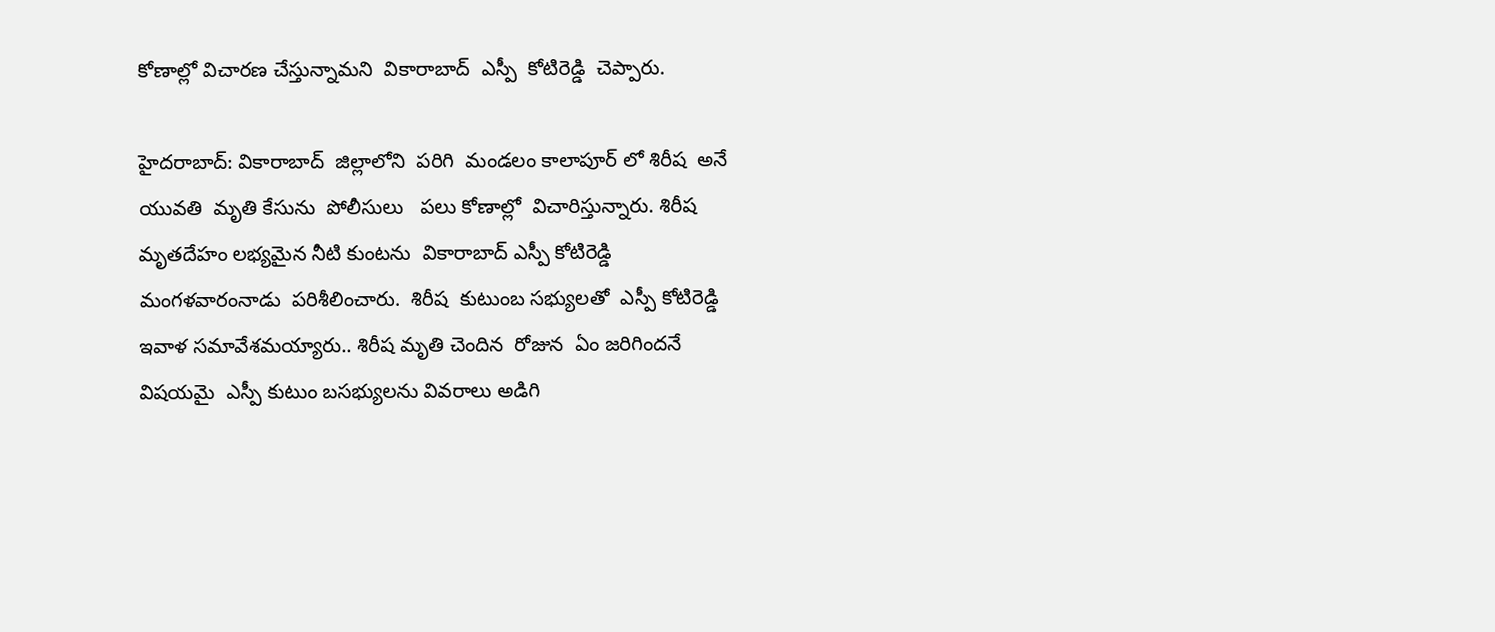కోణాల్లో విచారణ చేస్తున్నామని  వికారాబాద్  ఎస్పీ  కోటిరెడ్డి  చెప్పారు.

హైదరాబాద్: వికారాబాద్  జిల్లాలోని  పరిగి  మండలం కాలాపూర్ లో శిరీష  అనే  యువతి  మృతి కేసును  పోలీసులు   పలు కోణాల్లో  విచారిస్తున్నారు. శిరీష మృతదేహం లభ్యమైన నీటి కుంటను  వికారాబాద్ ఎస్పీ కోటిరెడ్డి  మంగళవారంనాడు  పరిశీలించారు.  శిరీష  కుటుంబ సభ్యులతో  ఎస్పీ కోటిరెడ్డి  ఇవాళ సమావేశమయ్యారు.. శిరీష మృతి చెందిన  రోజున  ఏం జరిగిందనే  విషయమై  ఎస్పీ కుటుం బసభ్యులను వివరాలు అడిగి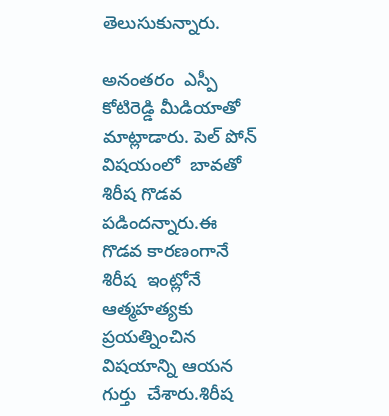తెలుసుకున్నారు.

అనంతరం  ఎస్పీ కోటిరెడ్డి మీడియాతో మాట్లాడారు. పెల్ పోన్ విషయంలో  బావతో శిరీష గొడవ పడిందన్నారు.ఈ గొడవ కారణంగానే  శిరీష  ఇంట్లోనే ఆత్మహత్యకు ప్రయత్నించిన విషయాన్ని ఆయన గుర్తు  చేశారు.శిరీష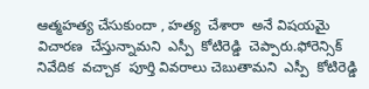ఆత్మహత్య చేసుకుందా , హత్య  చేశారా  అనే విషయమై  విచారణ  చేస్తున్నామని  ఎస్పీ  కోటిరెడ్డి  చెప్పారు.ఫోరెన్సిక్ నివేదిక  వచ్చాక  పూర్తి వివరాలు చెబుతామని  ఎస్పీ  కోటిరెడ్డి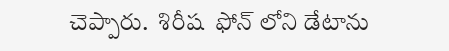చెప్పారు.  శిరీష  ఫోన్ లోని డేటాను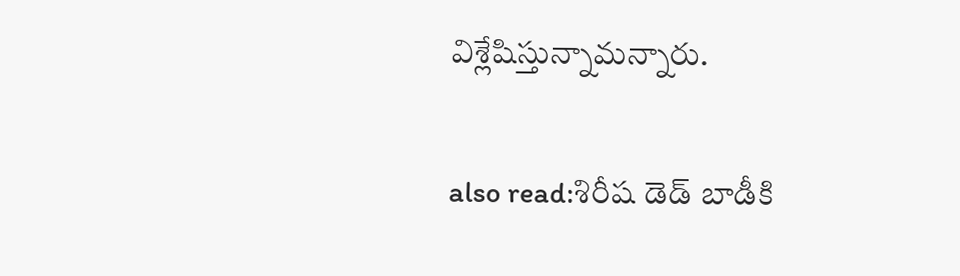విశ్లేషిస్తున్నామన్నారు.

also read:శిరీష డెడ్ బాడీకి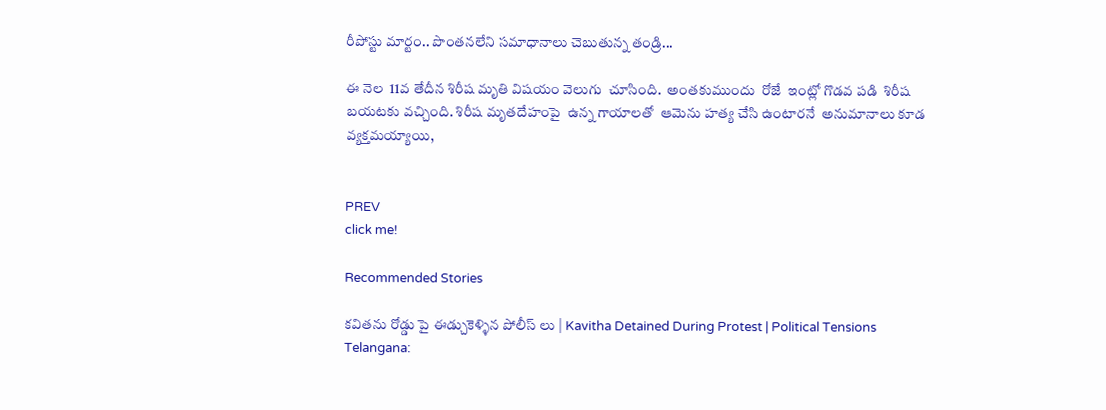రీపోస్టు మార్టం.. పొంతనలేని సమాధానాలు చెబుతున్న తండ్రి...

ఈ నెల  11వ తేదీన శిరీష మృతి విషయం వెలుగు  చూసింది.  అంతకుముందు  రోజే  ఇంట్లో గొడవ పడి  శిరీష బయటకు వచ్చింది. శిరీష మృతదేహంపై  ఉన్న గాయాలతో  ఆమెను హత్య చేసి ఉంటారనే  అనుమానాలు కూడ వ్యక్తమయ్యాయి,


PREV
click me!

Recommended Stories

కవితను రోడ్డు పై ఈడ్చుకెళ్ళిన పోలీస్ లు | Kavitha Detained During Protest | Political Tensions
Telangana: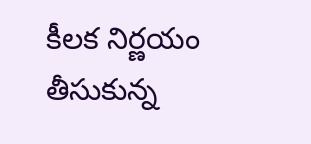కీలక నిర్ణయం తీసుకున్న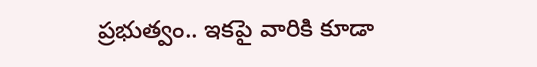ప్రభుత్వం.. ఇకపై వారికి కూడా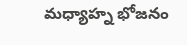మధ్యాహ్న భోజనం